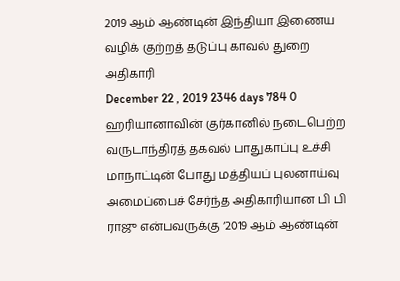2019 ஆம் ஆண்டின் இந்தியா இணைய வழிக் குற்றத் தடுப்பு காவல் துறை அதிகாரி
December 22 , 2019 2346 days 784 0
ஹரியானாவின் குர்கானில் நடைபெற்ற வருடாந்திரத் தகவல் பாதுகாப்பு உச்சி மாநாட்டின் போது மத்தியப் புலனாய்வு அமைப்பைச் சேர்ந்த அதிகாரியான பி பி ராஜு என்பவருக்கு ‘2019 ஆம் ஆண்டின்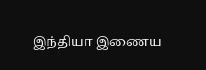இந்தியா இணைய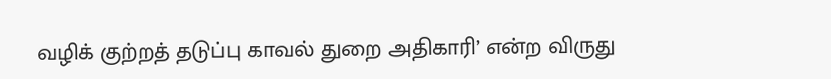வழிக் குற்றத் தடுப்பு காவல் துறை அதிகாரி’ என்ற விருது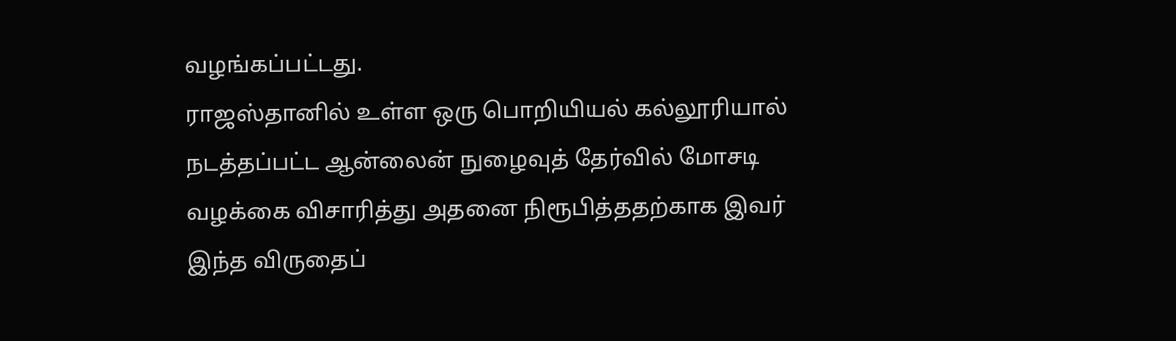வழங்கப்பட்டது.
ராஜஸ்தானில் உள்ள ஒரு பொறியியல் கல்லூரியால் நடத்தப்பட்ட ஆன்லைன் நுழைவுத் தேர்வில் மோசடி வழக்கை விசாரித்து அதனை நிரூபித்ததற்காக இவர் இந்த விருதைப்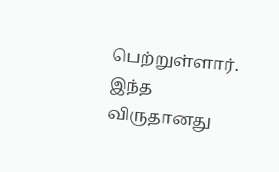பெற்றுள்ளார்.
இந்த விருதானது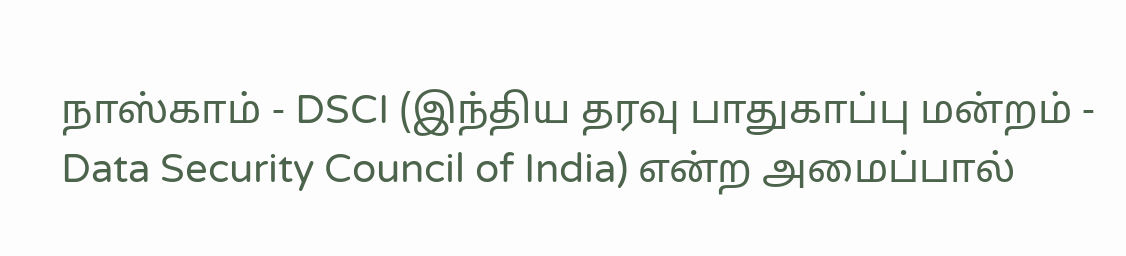நாஸ்காம் - DSCI (இந்திய தரவு பாதுகாப்பு மன்றம் - Data Security Council of India) என்ற அமைப்பால்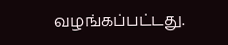வழங்கப்பட்டது.